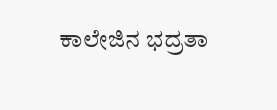ಕಾಲೇಜಿನ ಭದ್ರತಾ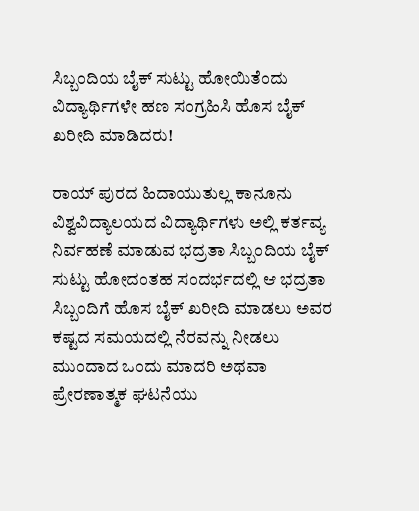ಸಿಬ್ಬಂದಿಯ ಬೈಕ್ ಸುಟ್ಟು ಹೋಯಿತೆಂದು ವಿದ್ಯಾರ್ಥಿಗಳೇ ಹಣ ಸಂಗ್ರಹಿಸಿ ಹೊಸ ಬೈಕ್ ಖರೀದಿ ಮಾಡಿದರು!

ರಾಯ್ ಪುರದ ಹಿದಾಯುತುಲ್ಲ ಕಾನೂನು ವಿಶ್ವವಿದ್ಯಾಲಯದ ವಿದ್ಯಾರ್ಥಿಗಳು ಅಲ್ಲಿ ಕರ್ತವ್ಯ ನಿರ್ವಹಣೆ ಮಾಡುವ ಭದ್ರತಾ ಸಿಬ್ಬಂದಿಯ ಬೈಕ್ ಸುಟ್ಟು ಹೋದಂತಹ ಸಂದರ್ಭದಲ್ಲಿ ಆ ಭದ್ರತಾ ಸಿಬ್ಬಂದಿಗೆ ಹೊಸ ಬೈಕ್ ಖರೀದಿ ಮಾಡಲು ಅವರ ಕಷ್ಟದ ಸಮಯದಲ್ಲಿ ನೆರವನ್ನು ನೀಡಲು ಮುಂದಾದ ಒಂದು ಮಾದರಿ ಅಥವಾ ಪ್ರೇರಣಾತ್ಮಕ ಘಟನೆಯು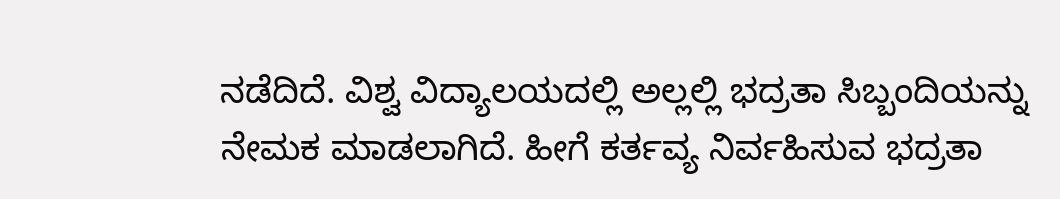ನಡೆದಿದೆ‌. ವಿಶ್ವ ವಿದ್ಯಾಲಯದಲ್ಲಿ ಅಲ್ಲಲ್ಲಿ ಭದ್ರತಾ ಸಿಬ್ಬಂದಿಯನ್ನು ನೇಮಕ ಮಾಡಲಾಗಿದೆ‌. ಹೀಗೆ ಕರ್ತವ್ಯ ನಿರ್ವಹಿಸುವ ಭದ್ರತಾ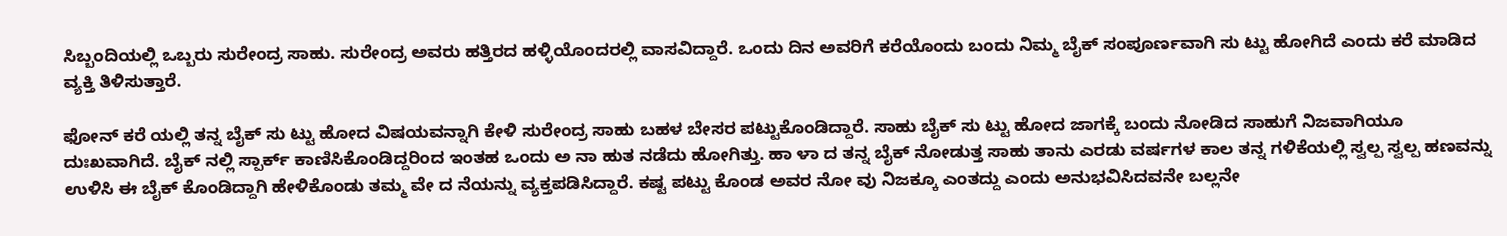ಸಿಬ್ಬಂದಿಯಲ್ಲಿ ಒಬ್ಬರು ಸುರೇಂದ್ರ ಸಾಹು. ಸುರೇಂದ್ರ ಅವರು ಹತ್ತಿರದ ಹಳ್ಳಿಯೊಂದರಲ್ಲಿ ವಾಸವಿದ್ದಾರೆ. ಒಂದು ದಿನ ಅವರಿಗೆ ಕರೆಯೊಂದು ಬಂದು ನಿಮ್ಮ ಬೈಕ್ ಸಂಪೂರ್ಣವಾಗಿ ಸು ಟ್ಟು ಹೋಗಿದೆ ಎಂದು ಕರೆ ಮಾಡಿದ ವ್ಯಕ್ತಿ ತಿಳಿಸುತ್ತಾರೆ.

ಫೋನ್ ಕರೆ ಯಲ್ಲಿ ತನ್ನ ಬೈಕ್ ಸು ಟ್ಟು ಹೋದ ವಿಷಯವನ್ನಾಗಿ ಕೇಳಿ ಸುರೇಂದ್ರ ಸಾಹು ಬಹಳ ಬೇಸರ ಪಟ್ಟುಕೊಂಡಿದ್ದಾರೆ. ಸಾಹು ಬೈಕ್ ಸು ಟ್ಟು ಹೋದ ಜಾಗಕ್ಕೆ ಬಂದು ನೋಡಿದ ಸಾಹುಗೆ ನಿಜವಾಗಿಯೂ ದುಃಖವಾಗಿದೆ. ಬೈಕ್ ನಲ್ಲಿ ಸ್ಪಾರ್ಕ್ ಕಾಣಿಸಿಕೊಂಡಿದ್ದರಿಂದ ಇಂತಹ ಒಂದು ಅ ನಾ ಹುತ ನಡೆದು ಹೋಗಿತ್ತು. ಹಾ ಳಾ ದ ತನ್ನ ಬೈಕ್ ನೋಡುತ್ತ ಸಾಹು ತಾನು ಎರಡು ವರ್ಷಗಳ ಕಾಲ ತನ್ನ ಗಳಿಕೆಯಲ್ಲಿ ಸ್ವಲ್ಪ ಸ್ವಲ್ಪ ಹಣವನ್ನು ಉಳಿಸಿ ಈ ಬೈಕ್ ಕೊಂಡಿದ್ದಾಗಿ ಹೇಳಿಕೊಂಡು ತಮ್ಮ ವೇ ದ ನೆಯನ್ನು ವ್ಯಕ್ತಪಡಿಸಿದ್ದಾರೆ. ಕಷ್ಟ ಪಟ್ಟು ಕೊಂಡ ಅವರ ನೋ ವು ನಿಜಕ್ಕೂ ಎಂತದ್ದು ಎಂದು ಅನುಭವಿಸಿದವನೇ ಬಲ್ಲನೇ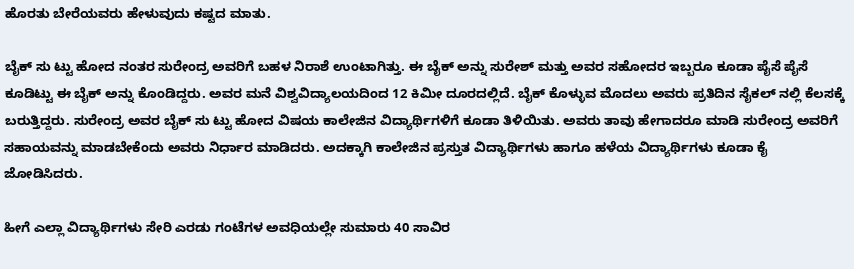ಹೊರತು ಬೇರೆಯವರು ಹೇಳುವುದು ಕಷ್ಟದ ಮಾತು.

ಬೈಕ್ ಸು ಟ್ಟು ಹೋದ ನಂತರ ಸುರೇಂದ್ರ ಅವರಿಗೆ ಬಹಳ ನಿರಾಶೆ ಉಂಟಾಗಿತ್ತು. ಈ ಬೈಕ್ ಅನ್ನು ಸುರೇಶ್ ಮತ್ತು ಅವರ ಸಹೋದರ ಇಬ್ಬರೂ ಕೂಡಾ ಪೈಸೆ ಪೈಸೆ ಕೂಡಿಟ್ಟು ಈ ಬೈಕ್ ಅನ್ನು ಕೊಂಡಿದ್ದರು. ಅವರ ಮನೆ ವಿಶ್ವವಿದ್ಯಾಲಯದಿಂದ 12 ಕಿಮೀ ದೂರದಲ್ಲಿದೆ. ಬೈಕ್ ಕೊಳ್ಳುವ ಮೊದಲು ಅವರು ಪ್ರತಿದಿನ ಸೈಕಲ್ ನಲ್ಲಿ ಕೆಲಸಕ್ಕೆ ಬರುತ್ತಿದ್ದರು. ಸುರೇಂದ್ರ ಅವರ ಬೈಕ್ ಸು ಟ್ಟು ಹೋದ ವಿಷಯ ಕಾಲೇಜಿನ ವಿದ್ಯಾರ್ಥಿಗಳಿಗೆ ಕೂಡಾ ತಿಳಿಯಿತು. ಅವರು ತಾವು ಹೇಗಾದರೂ ಮಾಡಿ ಸುರೇಂದ್ರ ಅವರಿಗೆ ಸಹಾಯವನ್ನು ಮಾಡಬೇಕೆಂದು ಅವರು ನಿರ್ಧಾರ ಮಾಡಿದರು. ಅದಕ್ಕಾಗಿ ಕಾಲೇಜಿನ ಪ್ರಸ್ತುತ ವಿದ್ಯಾರ್ಥಿಗಳು ಹಾಗೂ ಹಳೆಯ ವಿದ್ಯಾರ್ಥಿಗಳು ಕೂಡಾ ಕೈ ಜೋಡಿಸಿದರು.

ಹೀಗೆ ಎಲ್ಲಾ ವಿದ್ಯಾರ್ಥಿಗಳು ಸೇರಿ ಎರಡು ಗಂಟೆಗಳ ಅವಧಿಯಲ್ಲೇ ಸುಮಾರು 40 ಸಾವಿರ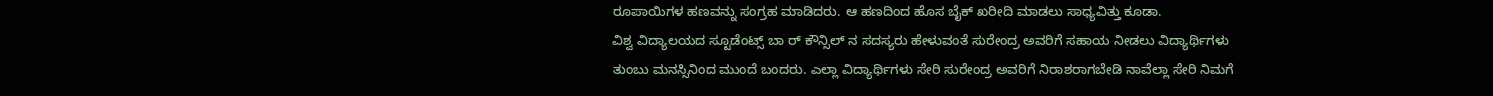ರೂಪಾಯಿಗಳ ಹಣವನ್ನು ಸಂಗ್ರಹ ಮಾಡಿದರು. ಆ ಹಣದಿಂದ ಹೊಸ ಬೈಕ್ ಖರೀದಿ ಮಾಡಲು ಸಾಧ್ಯವಿತ್ತು ಕೂಡಾ.
ವಿಶ್ವ ವಿದ್ಯಾಲಯದ ಸ್ಟೂಡೆಂಟ್ಸ್ ಬಾ ರ್ ಕೌನ್ಸಿಲ್ ನ ಸದಸ್ಯರು ಹೇಳುವಂತೆ ಸುರೇಂದ್ರ ಅವರಿಗೆ ಸಹಾಯ ನೀಡಲು ವಿದ್ಯಾರ್ಥಿಗಳು ತುಂಬು ಮನಸ್ಸಿನಿಂದ ಮುಂದೆ ಬಂದರು. ಎಲ್ಲಾ ವಿದ್ಯಾರ್ಥಿಗಳು ಸೇರಿ ಸುರೇಂದ್ರ ಅವರಿಗೆ ನಿರಾಶರಾಗಬೇಡಿ ನಾವೆಲ್ಲಾ ಸೇರಿ ನಿಮಗೆ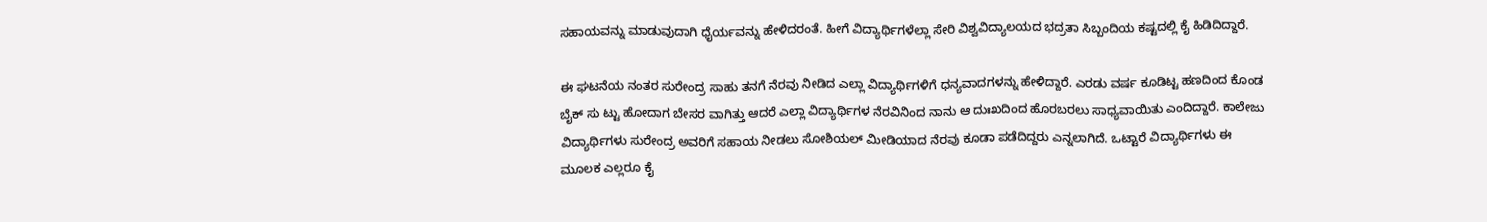ಸಹಾಯವನ್ನು ಮಾಡುವುದಾಗಿ ಧೈರ್ಯವನ್ನು ಹೇಳಿದರಂತೆ. ಹೀಗೆ ವಿದ್ಯಾರ್ಥಿಗಳೆಲ್ಲಾ ಸೇರಿ ವಿಶ್ವವಿದ್ಯಾಲಯದ ಭದ್ರತಾ ಸಿಬ್ಬಂದಿಯ ಕಷ್ಟದಲ್ಲಿ ಕೈ ಹಿಡಿದಿದ್ದಾರೆ.

ಈ ಘಟನೆಯ ನಂತರ ಸುರೇಂದ್ರ ಸಾಹು ತನಗೆ ನೆರವು ನೀಡಿದ ಎಲ್ಲಾ ವಿದ್ಯಾರ್ಥಿಗಳಿಗೆ ಧನ್ಯವಾದಗಳನ್ನು ಹೇಳಿದ್ದಾರೆ. ಎರಡು ವರ್ಷ ಕೂಡಿಟ್ಟ ಹಣದಿಂದ ಕೊಂಡ ಬೈಕ್ ಸು ಟ್ಟು ಹೋದಾಗ ಬೇಸರ ವಾಗಿತ್ತು ಆದರೆ ಎಲ್ಲಾ ವಿದ್ಯಾರ್ಥಿಗಳ ನೆರವಿನಿಂದ ನಾನು ಆ ದುಃಖದಿಂದ ಹೊರಬರಲು ಸಾಧ್ಯವಾಯಿತು ಎಂದಿದ್ದಾರೆ. ಕಾಲೇಜು ವಿದ್ಯಾರ್ಥಿಗಳು ಸುರೇಂದ್ರ ಅವರಿಗೆ ಸಹಾಯ ನೀಡಲು ಸೋಶಿಯಲ್ ಮೀಡಿಯಾದ ನೆರವು ಕೂಡಾ ಪಡೆದಿದ್ದರು ಎನ್ನಲಾಗಿದೆ. ಒಟ್ಟಾರೆ ವಿದ್ಯಾರ್ಥಿಗಳು ಈ ಮೂಲಕ ಎಲ್ಲರೂ ಕೈ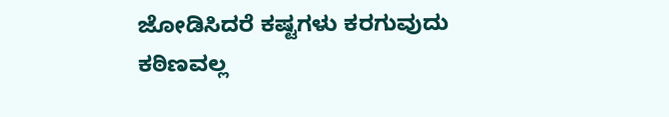ಜೋಡಿಸಿದರೆ ಕಷ್ಟಗಳು ಕರಗುವುದು ಕಠಿಣವಲ್ಲ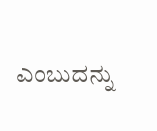ಎಂಬುದನ್ನು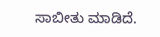ಸಾಬೀತು ಮಾಡಿದೆ.